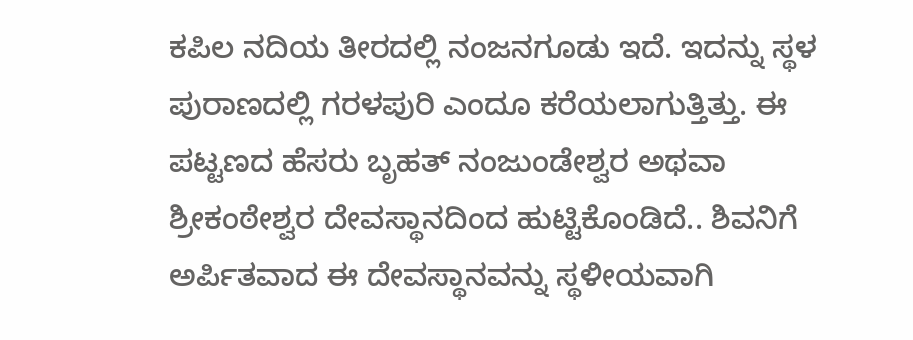ಕಪಿಲ ನದಿಯ ತೀರದಲ್ಲಿ ನಂಜನಗೂಡು ಇದೆ. ಇದನ್ನು ಸ್ಥಳ ಪುರಾಣದಲ್ಲಿ ಗರಳಪುರಿ ಎಂದೂ ಕರೆಯಲಾಗುತ್ತಿತ್ತು. ಈ ಪಟ್ಟಣದ ಹೆಸರು ಬೃಹತ್ ನಂಜುಂಡೇಶ್ವರ ಅಥವಾ ಶ್ರೀಕಂಠೇಶ್ವರ ದೇವಸ್ಥಾನದಿಂದ ಹುಟ್ಟಿಕೊಂಡಿದೆ.. ಶಿವನಿಗೆ ಅರ್ಪಿತವಾದ ಈ ದೇವಸ್ಥಾನವನ್ನು ಸ್ಥಳೀಯವಾಗಿ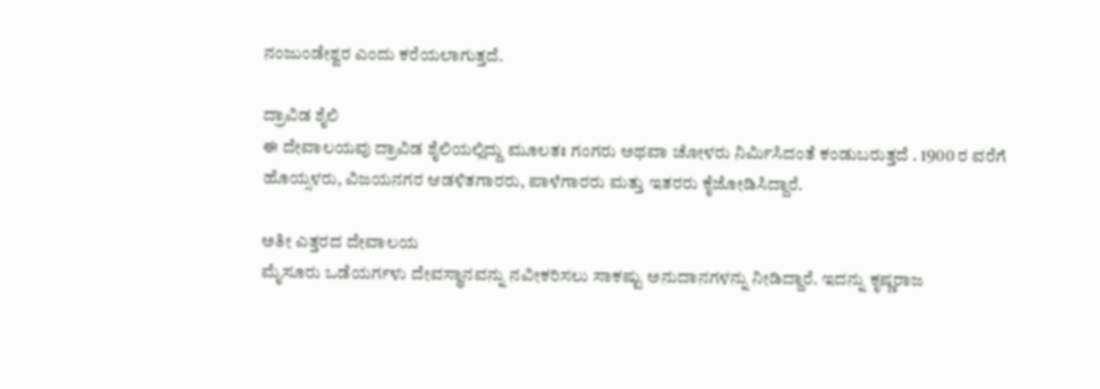ನಂಜುಂಡೇಶ್ವರ ಎಂದು ಕರೆಯಲಾಗುತ್ತದೆ.

ದ್ರಾವಿಡ ಶೈಲಿ
ಈ ದೇವಾಲಯವು ದ್ರಾವಿಡ ಶೈಲಿಯಲ್ಲಿದ್ದು ಮೂಲತಃ ಗಂಗರು ಅಥವಾ ಚೋಳರು ನಿರ್ಮಿಸಿದಂತೆ ಕಂಡುಬರುತ್ತದೆ . 1900 ರ ವರೆಗೆ ಹೊಯ್ಸಳರು, ವಿಜಯನಗರ ಆಡಳಿತಗಾರರು, ಪಾಳೆಗಾರರು ಮತ್ತು ಇತರರು ಕೈಜೋಡಿಸಿದ್ದಾರೆ.

ಅತೀ ಎತ್ತರದ ದೇವಾಲಯ
ಮೈಸೂರು ಒಡೆಯರ್ಗಳು ದೇವಸ್ಥಾನವನ್ನು ನವೀಕರಿಸಲು ಸಾಕಷ್ಟು ಅನುದಾನಗಳನ್ನು ನೀಡಿದ್ದಾರೆ. ಇದನ್ನು ಕೃಷ್ಣರಾಜ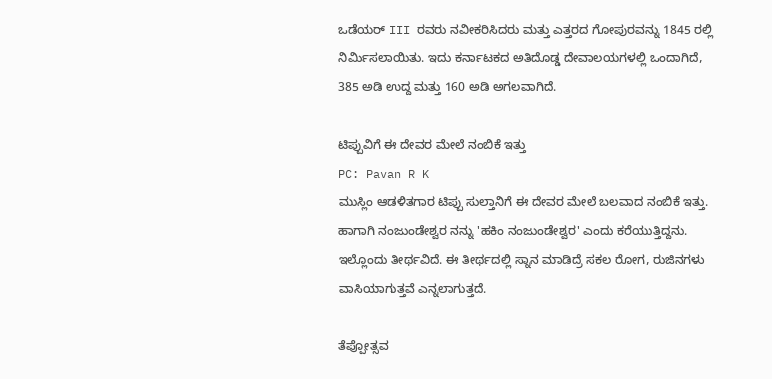ಒಡೆಯರ್ III ರವರು ನವೀಕರಿಸಿದರು ಮತ್ತು ಎತ್ತರದ ಗೋಪುರವನ್ನು 1845 ರಲ್ಲಿ ನಿರ್ಮಿಸಲಾಯಿತು. ಇದು ಕರ್ನಾಟಕದ ಅತಿದೊಡ್ಡ ದೇವಾಲಯಗಳಲ್ಲಿ ಒಂದಾಗಿದೆ, 385 ಅಡಿ ಉದ್ದ ಮತ್ತು 160 ಅಡಿ ಅಗಲವಾಗಿದೆ.

ಟಿಪ್ಪುವಿಗೆ ಈ ದೇವರ ಮೇಲೆ ನಂಬಿಕೆ ಇತ್ತು
PC: Pavan R K
ಮುಸ್ಲಿಂ ಆಡಳಿತಗಾರ ಟಿಪ್ಪು ಸುಲ್ತಾನಿಗೆ ಈ ದೇವರ ಮೇಲೆ ಬಲವಾದ ನಂಬಿಕೆ ಇತ್ತು. ಹಾಗಾಗಿ ನಂಜುಂಡೇಶ್ವರ ನನ್ನು 'ಹಕಿಂ ನಂಜುಂಡೇಶ್ವರ' ಎಂದು ಕರೆಯುತ್ತಿದ್ದನು. ಇಲ್ಲೊಂದು ತೀರ್ಥವಿದೆ. ಈ ತೀರ್ಥದಲ್ಲಿ ಸ್ನಾನ ಮಾಡಿದ್ರೆ ಸಕಲ ರೋಗ, ರುಜಿನಗಳು ವಾಸಿಯಾಗುತ್ತವೆ ಎನ್ನಲಾಗುತ್ತದೆ.

ತೆಪ್ಪೋತ್ಸವ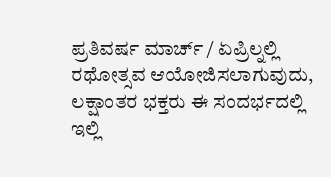ಪ್ರತಿವರ್ಷ ಮಾರ್ಚ್ / ಏಪ್ರಿಲ್ನಲ್ಲಿ ರಥೋತ್ಸವ ಆಯೋಜಿಸಲಾಗುವುದು, ಲಕ್ಷಾಂತರ ಭಕ್ತರು ಈ ಸಂದರ್ಭದಲ್ಲಿ ಇಲ್ಲಿ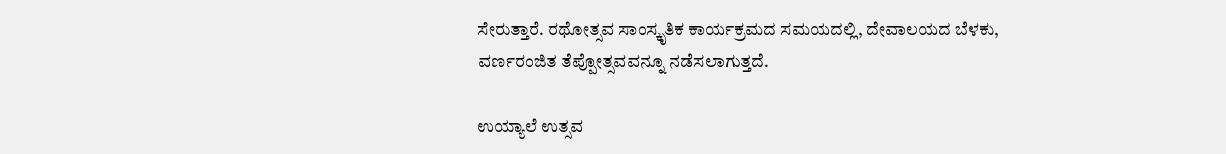ಸೇರುತ್ತಾರೆ. ರಥೋತ್ಸವ ಸಾಂಸ್ಕೃತಿಕ ಕಾರ್ಯಕ್ರಮದ ಸಮಯದಲ್ಲಿ, ದೇವಾಲಯದ ಬೆಳಕು, ವರ್ಣರಂಜಿತ ತೆಪ್ಪೋತ್ಸವವನ್ನೂ ನಡೆಸಲಾಗುತ್ತದೆ.

ಉಯ್ಯಾಲೆ ಉತ್ಸವ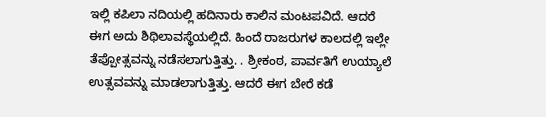ಇಲ್ಲಿ ಕಪಿಲಾ ನದಿಯಲ್ಲಿ ಹದಿನಾರು ಕಾಲಿನ ಮಂಟಪವಿದೆ. ಆದರೆ ಈಗ ಅದು ಶಿಥಿಲಾವಸ್ಥೆಯಲ್ಲಿದೆ. ಹಿಂದೆ ರಾಜರುಗಳ ಕಾಲದಲ್ಲಿ ಇಲ್ಲೇ ತೆಪ್ಪೋತ್ಸವನ್ನು ನಡೆಸಲಾಗುತ್ತಿತ್ತು. . ಶ್ರೀಕಂಠ, ಪಾರ್ವತಿಗೆ ಉಯ್ಯಾಲೆ ಉತ್ಸವವನ್ನು ಮಾಡಲಾಗುತ್ತಿತ್ತು. ಆದರೆ ಈಗ ಬೇರೆ ಕಡೆ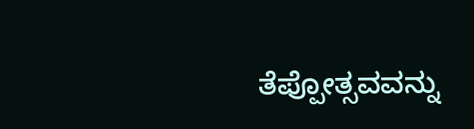ತೆಪ್ಪೋತ್ಸವವನ್ನು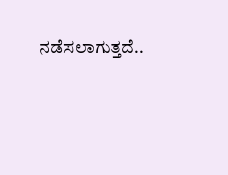ನಡೆಸಲಾಗುತ್ತದೆ..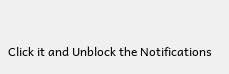Click it and Unblock the Notifications